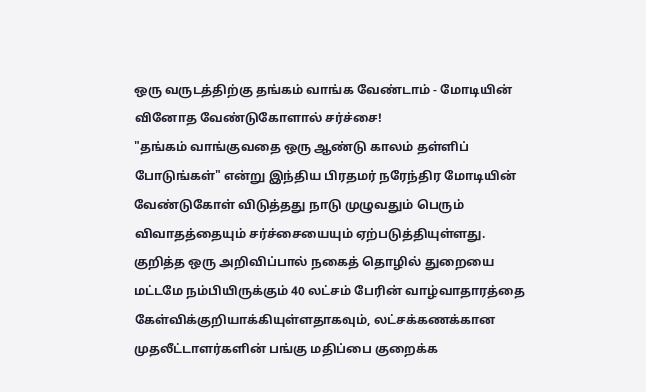ஒரு வருடத்திற்கு தங்கம் வாங்க வேண்டாம் - மோடியின் வினோத வேண்டுகோளால் சர்ச்சை!
"தங்கம் வாங்குவதை ஒரு ஆண்டு காலம் தள்ளிப் போடுங்கள்" என்று இந்திய பிரதமர் நரேந்திர மோடியின் வேண்டுகோள் விடுத்தது நாடு முழுவதும் பெரும் விவாதத்தையும் சர்ச்சையையும் ஏற்படுத்தியுள்ளது.
குறித்த ஒரு அறிவிப்பால் நகைத் தொழில் துறையை மட்டமே நம்பியிருக்கும் 40 லட்சம் பேரின் வாழ்வாதாரத்தை கேள்விக்குறியாக்கியுள்ளதாகவும், லட்சக்கணக்கான முதலீட்டாளர்களின் பங்கு மதிப்பை குறைக்க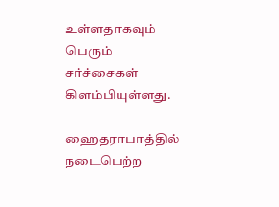உள்ளதாகவும் பெரும் சர்ச்சைகள் கிளம்பியுள்ளது.

ஹைதராபாத்தில் நடைபெற்ற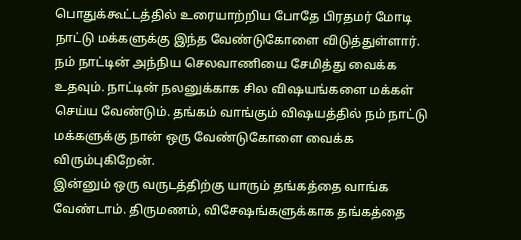பொதுக்கூட்டத்தில் உரையாற்றிய போதே பிரதமர் மோடி நாட்டு மக்களுக்கு இந்த வேண்டுகோளை விடுத்துள்ளார்.
நம் நாட்டின் அந்நிய செலவாணியை சேமித்து வைக்க உதவும். நாட்டின் நலனுக்காக சில விஷயங்களை மக்கள் செய்ய வேண்டும். தங்கம் வாங்கும் விஷயத்தில் நம் நாட்டு மக்களுக்கு நான் ஒரு வேண்டுகோளை வைக்க விரும்புகிறேன்.
இன்னும் ஒரு வருடத்திற்கு யாரும் தங்கத்தை வாங்க வேண்டாம். திருமணம், விசேஷங்களுக்காக தங்கத்தை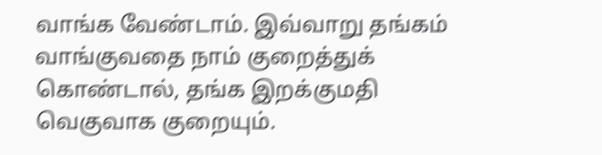வாங்க வேண்டாம். இவ்வாறு தங்கம் வாங்குவதை நாம் குறைத்துக் கொண்டால், தங்க இறக்குமதி வெகுவாக குறையும்.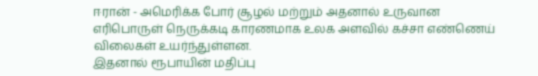ஈரான் - அமெரிக்க போர் சூழல் மற்றும் அதனால் உருவான எரிபொருள் நெருக்கடி காரணமாக உலக அளவில் கச்சா எண்ணெய் விலைகள் உயர்ந்துள்ளன.
இதனால் ரூபாயின் மதிப்பு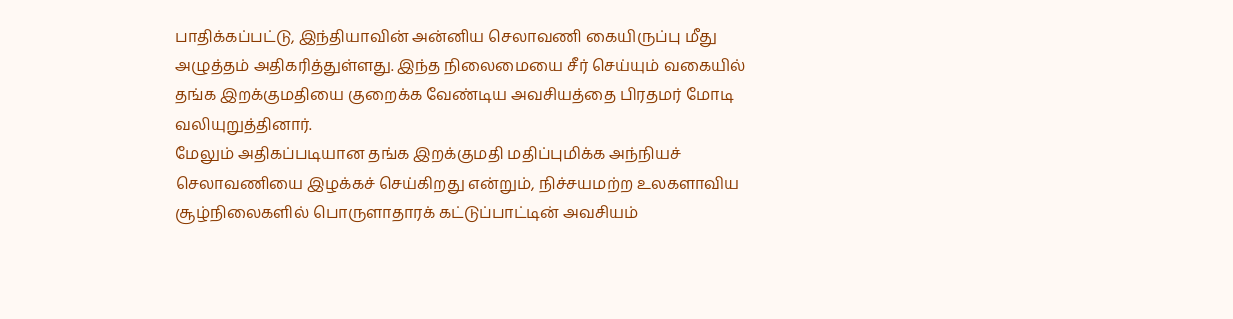பாதிக்கப்பட்டு, இந்தியாவின் அன்னிய செலாவணி கையிருப்பு மீது அழுத்தம் அதிகரித்துள்ளது. இந்த நிலைமையை சீர் செய்யும் வகையில் தங்க இறக்குமதியை குறைக்க வேண்டிய அவசியத்தை பிரதமர் மோடி வலியுறுத்தினார்.
மேலும் அதிகப்படியான தங்க இறக்குமதி மதிப்புமிக்க அந்நியச் செலாவணியை இழக்கச் செய்கிறது என்றும், நிச்சயமற்ற உலகளாவிய சூழ்நிலைகளில் பொருளாதாரக் கட்டுப்பாட்டின் அவசியம்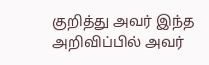குறித்து அவர் இந்த அறிவிப்பில் அவர்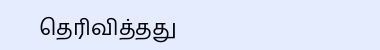தெரிவித்தது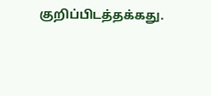குறிப்பிடத்தக்கது.